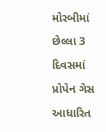મોરબીમાં છેલ્લા 3 દિવસમાં પ્રોપેન ગેસ આધારિત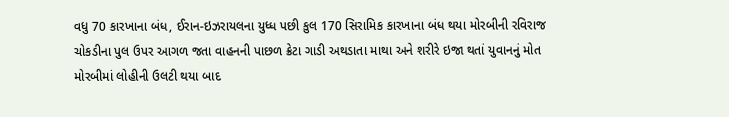વધુ 70 કારખાના બંધ, ઈરાન-ઇઝરાયલના યુધ્ધ પછી કુલ 170 સિરામિક કારખાના બંધ થયા મોરબીની રવિરાજ ચોકડીના પુલ ઉપર આગળ જતા વાહનની પાછળ ક્રેટા ગાડી અથડાતા માથા અને શરીરે ઇજા થતાં યુવાનનું મોત મોરબીમાં લોહીની ઉલટી થયા બાદ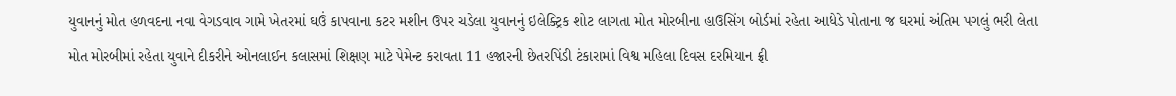યુવાનનું મોત હળવદના નવા વેગડવાવ ગામે ખેતરમાં ઘઉં કાપવાના કટર મશીન ઉપર ચડેલા યુવાનનું ઇલેક્ટ્રિક શોટ લાગતા મોત મોરબીના હાઉસિંગ બોર્ડમાં રહેતા આધેડે પોતાના જ ઘરમાં અંતિમ પગલું ભરી લેતા મોત મોરબીમાં રહેતા યુવાને દીકરીને ઓનલાઈન કલાસમાં શિક્ષણ માટે પેમેન્ટ કરાવતા 11 હજારની છેતરપિંડી ટંકારામાં વિશ્વ મહિલા દિવસ દરમિયાન ફ્રી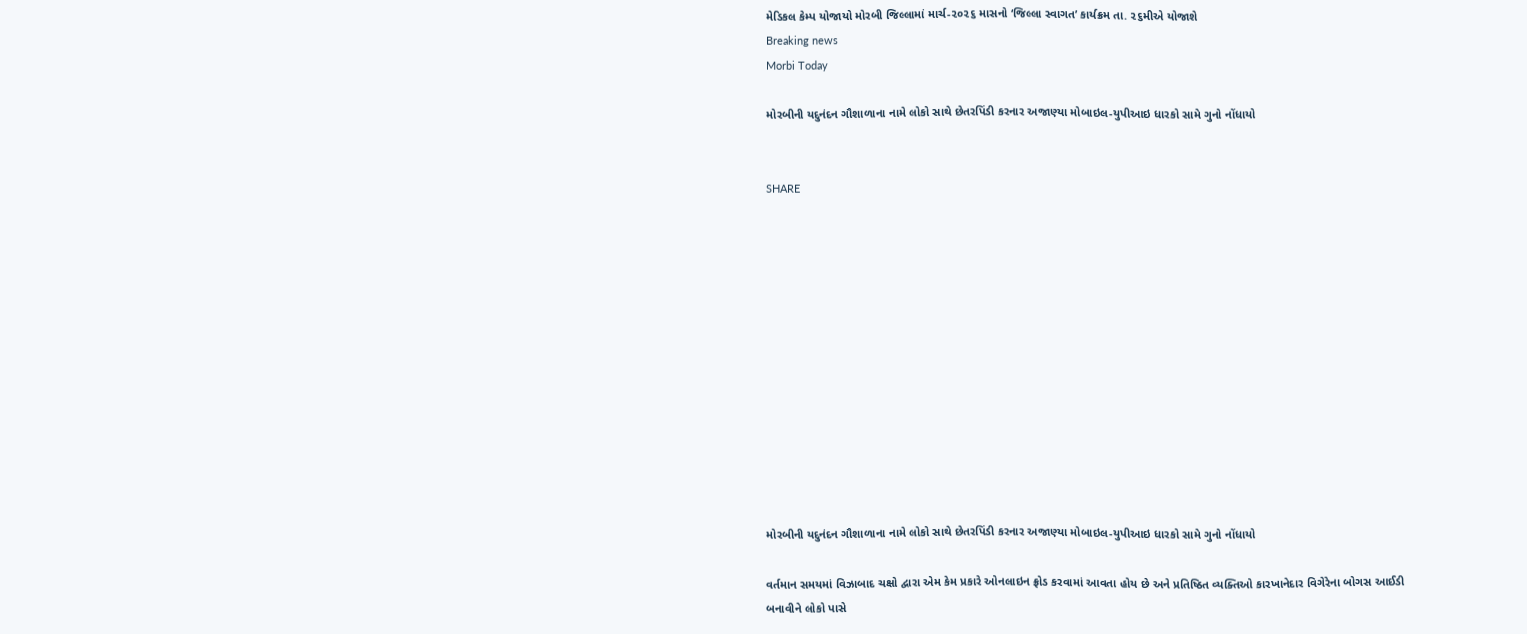મેડિકલ કેમ્પ યોજાયો મોરબી જિલ્લામાં માર્ચ-૨૦૨૬ માસનો ‘જિલ્લા સ્વાગત’ કાર્યક્રમ તા. ૨૬મીએ યોજાશે
Breaking news
Morbi Today

મોરબીની યદુનંદન ગૌશાળાના નામે લોકો સાથે છેતરપિંડી કરનાર અજાણ્યા મોબાઇલ-યુપીઆઇ ધારકો સામે ગુનો નોંધાયો


SHARE













મોરબીની યદુનંદન ગૌશાળાના નામે લોકો સાથે છેતરપિંડી કરનાર અજાણ્યા મોબાઇલ-યુપીઆઇ ધારકો સામે ગુનો નોંધાયો

વર્તમાન સમયમાં વિઝાબાદ ચક્ષો દ્વારા એમ કેમ પ્રકારે ઓનલાઇન ફ્રોડ કરવામાં આવતા હોય છે અને પ્રતિષ્ઠિત વ્યક્તિઓ કારખાનેદાર વિગેરેના બોગસ આઈડી બનાવીને લોકો પાસે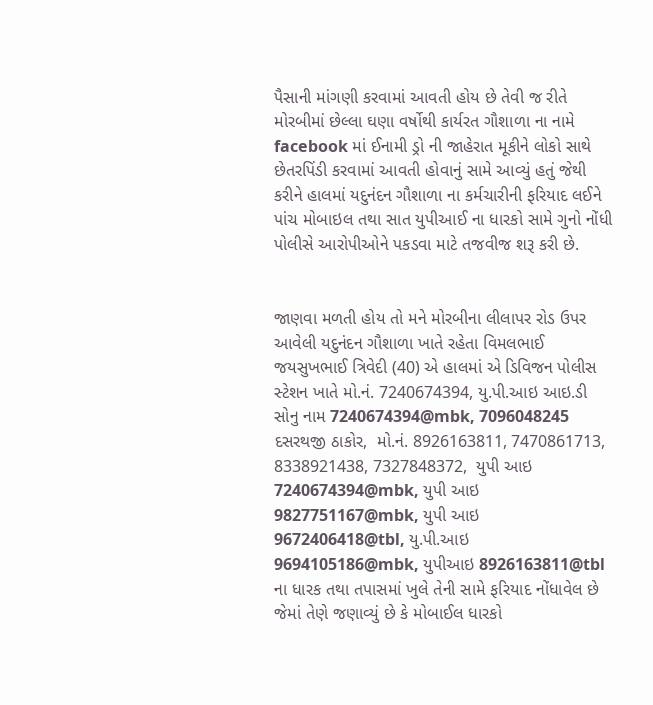પૈસાની માંગણી કરવામાં આવતી હોય છે તેવી જ રીતે મોરબીમાં છેલ્લા ઘણા વર્ષોથી કાર્યરત ગૌશાળા ના નામે facebook માં ઈનામી ડ્રો ની જાહેરાત મૂકીને લોકો સાથે છેતરપિંડી કરવામાં આવતી હોવાનું સામે આવ્યું હતું જેથી કરીને હાલમાં યદુનંદન ગૌશાળા ના કર્મચારીની ફરિયાદ લઈને પાંચ મોબાઇલ તથા સાત યુપીઆઈ ના ધારકો સામે ગુનો નોંધી પોલીસે આરોપીઓને પકડવા માટે તજવીજ શરૂ કરી છે.


જાણવા મળતી હોય તો મને મોરબીના લીલાપર રોડ ઉપર આવેલી યદુનંદન ગૌશાળા ખાતે રહેતા વિમલભાઈ જયસુખભાઈ ત્રિવેદી (40) એ હાલમાં એ ડિવિજન પોલીસ સ્ટેશન ખાતે મો.નં. 7240674394, યુ.પી.આઇ આઇ.ડી સોનુ નામ 7240674394@mbk, 7096048245 દસરથજી ઠાકોર,  મો.નં. 8926163811, 7470861713, 8338921438, 7327848372,  યુપી આઇ 7240674394@mbk, યુપી આઇ 9827751167@mbk, યુપી આઇ 9672406418@tbl, યુ.પી.આઇ 9694105186@mbk, યુપીઆઇ 8926163811@tbl ના ધારક તથા તપાસમાં ખુલે તેની સામે ફરિયાદ નોંધાવેલ છે જેમાં તેણે જણાવ્યું છે કે મોબાઈલ ધારકો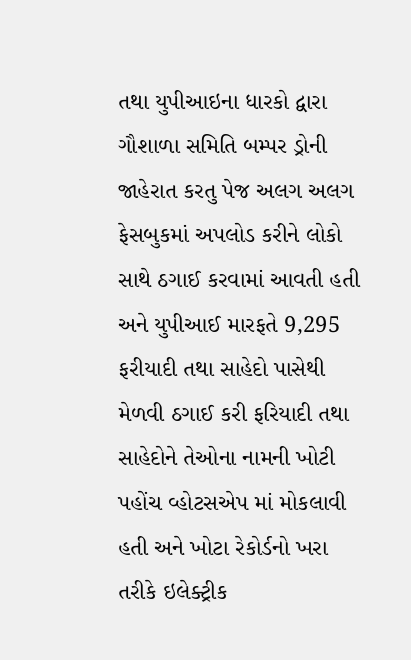તથા યુપીઆઇના ધારકો દ્વારા ગૌશાળા સમિતિ બમ્પર ડ્રોની જાહેરાત કરતુ પેજ અલગ અલગ ફેસબુકમાં અપલોડ કરીને લોકો સાથે ઠગાઈ કરવામાં આવતી હતી અને યુપીઆઈ મારફતે 9,295 ફરીયાદી તથા સાહેદો પાસેથી મેળવી ઠગાઈ કરી ફરિયાદી તથા સાહેદોને તેઓના નામની ખોટી પહોંચ વ્હોટસએપ માં મોકલાવી હતી અને ખોટા રેકોર્ડનો ખરા તરીકે ઇલેક્ટ્રીક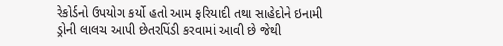રેકોર્ડનો ઉપયોગ કર્યો હતો આમ ફરિયાદી તથા સાહેદોને ઇનામી ડ્રોની લાલચ આપી છેતરપિંડી કરવામાં આવી છે જેથી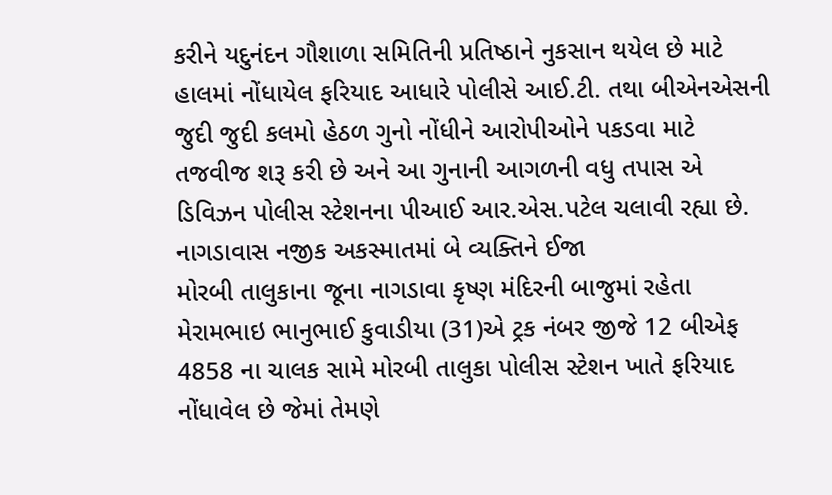કરીને યદુનંદન ગૌશાળા સમિતિની પ્રતિષ્ઠાને નુકસાન થયેલ છે માટે હાલમાં નોંધાયેલ ફરિયાદ આધારે પોલીસે આઈ.ટી. તથા બીએનએસની જુદી જુદી કલમો હેઠળ ગુનો નોંધીને આરોપીઓને પકડવા માટે તજવીજ શરૂ કરી છે અને આ ગુનાની આગળની વધુ તપાસ એ ડિવિઝન પોલીસ સ્ટેશનના પીઆઈ આર.એસ.પટેલ ચલાવી રહ્યા છે.
નાગડાવાસ નજીક અકસ્માતમાં બે વ્યક્તિને ઈજા
મોરબી તાલુકાના જૂના નાગડાવા કૃષ્ણ મંદિરની બાજુમાં રહેતા મેરામભાઇ ભાનુભાઈ કુવાડીયા (31)એ ટ્રક નંબર જીજે 12 બીએફ 4858 ના ચાલક સામે મોરબી તાલુકા પોલીસ સ્ટેશન ખાતે ફરિયાદ નોંધાવેલ છે જેમાં તેમણે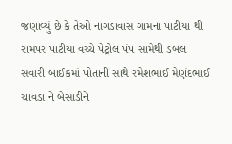જણાવ્યું છે કે તેઓ નાગડાવાસ ગામના પાટીયા થી રામપર પાટીયા વચ્ચે પેટ્રોલ પંપ સામેથી ડબલ સવારી બાઈકમાં પોતાની સાથે રમેશભાઈ મેણંદભાઈ ચાવડા ને બેસાડીને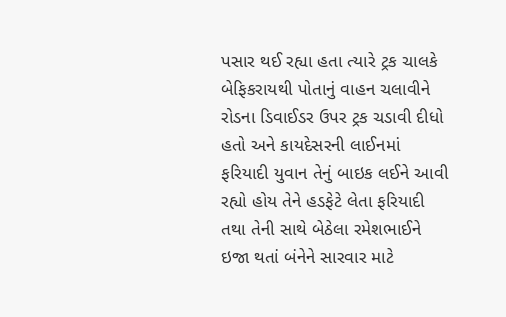પસાર થઈ રહ્યા હતા ત્યારે ટ્રક ચાલકે બેફિકરાયથી પોતાનું વાહન ચલાવીને રોડના ડિવાઈડર ઉપર ટ્રક ચડાવી દીધો હતો અને કાયદેસરની લાઈનમાં ફરિયાદી યુવાન તેનું બાઇક લઈને આવી રહ્યો હોય તેને હડફેટે લેતા ફરિયાદી તથા તેની સાથે બેઠેલા રમેશભાઈને ઇજા થતાં બંનેને સારવાર માટે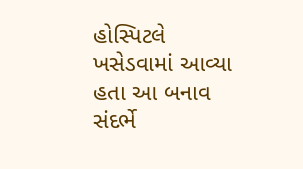હોસ્પિટલે ખસેડવામાં આવ્યા હતા આ બનાવ સંદર્ભે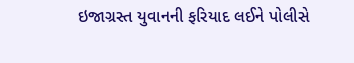ઇજાગ્રસ્ત યુવાનની ફરિયાદ લઈને પોલીસે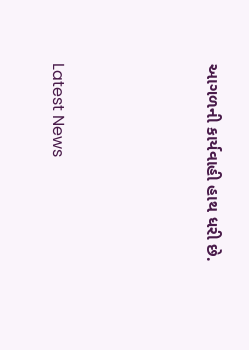આગળની કાર્યવાહી હાથ ધરી છે.




Latest News